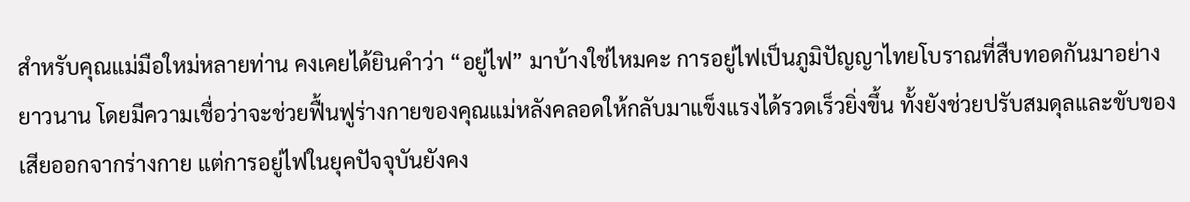สำหรับคุณแม่มือใหม่หลายท่าน คงเคยได้ยินคำว่า “อยู่ไฟ” มาบ้างใช่ไหมคะ การอยู่ไฟเป็นภูมิปัญญาไทยโบราณที่สืบทอดกันมาอย่างยาวนาน โดยมีความเชื่อว่าจะช่วยฟื้นฟูร่างกายของคุณแม่หลังคลอดให้กลับมาแข็งแรงได้รวดเร็วยิ่งขึ้น ทั้งยังช่วยปรับสมดุลและขับของเสียออกจากร่างกาย แต่การอยู่ไฟในยุคปัจจุบันยังคง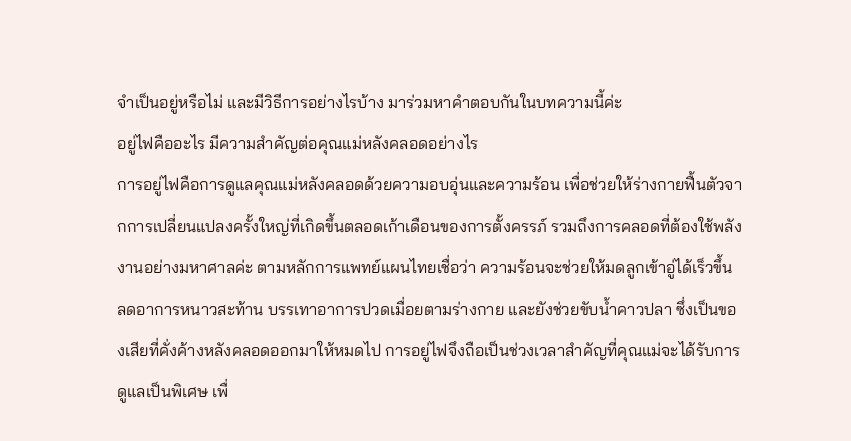จำเป็นอยู่หรือไม่ และมีวิธีการอย่างไรบ้าง มาร่วมหาคำตอบกันในบทความนี้ค่ะ
อยู่ไฟคืออะไร มีความสำคัญต่อคุณแม่หลังคลอดอย่างไร
การอยู่ไฟคือการดูแลคุณแม่หลังคลอดด้วยความอบอุ่นและความร้อน เพื่อช่วยให้ร่างกายฟื้นตัวจากการเปลี่ยนแปลงครั้งใหญ่ที่เกิดขึ้นตลอดเก้าเดือนของการตั้งครรภ์ รวมถึงการคลอดที่ต้องใช้พลังงานอย่างมหาศาลค่ะ ตามหลักการแพทย์แผนไทยเชื่อว่า ความร้อนจะช่วยให้มดลูกเข้าอู่ได้เร็วขึ้น ลดอาการหนาวสะท้าน บรรเทาอาการปวดเมื่อยตามร่างกาย และยังช่วยขับน้ำคาวปลา ซึ่งเป็นของเสียที่คั่งค้างหลังคลอดออกมาให้หมดไป การอยู่ไฟจึงถือเป็นช่วงเวลาสำคัญที่คุณแม่จะได้รับการดูแลเป็นพิเศษ เพื่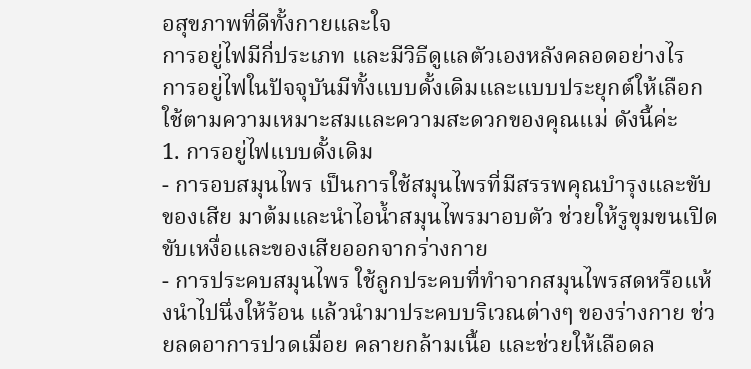อสุขภาพที่ดีทั้งกายและใจ
การอยู่ไฟมีกี่ประเภท และมีวิธีดูแลตัวเองหลังคลอดอย่างไร
การอยู่ไฟในปัจจุบันมีทั้งแบบดั้งเดิมและแบบประยุกต์ให้เลือกใช้ตามความเหมาะสมและความสะดวกของคุณแม่ ดังนี้ค่ะ
1. การอยู่ไฟแบบดั้งเดิม
- การอบสมุนไพร เป็นการใช้สมุนไพรที่มีสรรพคุณบำรุงและขับของเสีย มาต้มและนำไอน้ำสมุนไพรมาอบตัว ช่วยให้รูขุมขนเปิด ขับเหงื่อและของเสียออกจากร่างกาย
- การประคบสมุนไพร ใช้ลูกประคบที่ทำจากสมุนไพรสดหรือแห้งนำไปนึ่งให้ร้อน แล้วนำมาประคบบริเวณต่างๆ ของร่างกาย ช่วยลดอาการปวดเมื่อย คลายกล้ามเนื้อ และช่วยให้เลือดล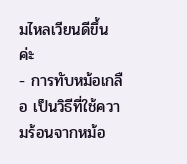มไหลเวียนดีขึ้นค่ะ
- การทับหม้อเกลือ เป็นวิธีที่ใช้ความร้อนจากหม้อ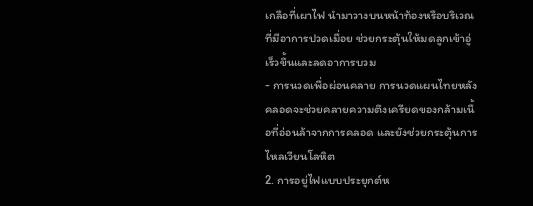เกลือที่เผาไฟ นำมาวางบนหน้าท้องหรือบริเวณที่มีอาการปวดเมื่อย ช่วยกระตุ้นให้มดลูกเข้าอู่เร็วขึ้นและลดอาการบวม
- การนวดเพื่อผ่อนคลาย การนวดแผนไทยหลังคลอดจะช่วยคลายความตึงเครียดของกล้ามเนื้อที่อ่อนล้าจากการคลอด และยังช่วยกระตุ้นการไหลเวียนโลหิต
2. การอยู่ไฟแบบประยุกต์ห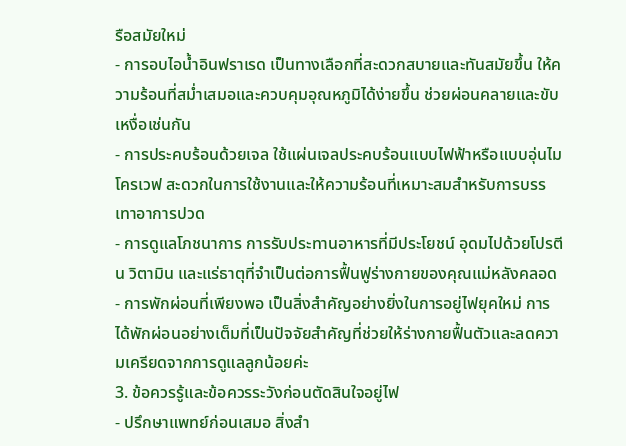รือสมัยใหม่
- การอบไอน้ำอินฟราเรด เป็นทางเลือกที่สะดวกสบายและทันสมัยขึ้น ให้ความร้อนที่สม่ำเสมอและควบคุมอุณหภูมิได้ง่ายขึ้น ช่วยผ่อนคลายและขับเหงื่อเช่นกัน
- การประคบร้อนด้วยเจล ใช้แผ่นเจลประคบร้อนแบบไฟฟ้าหรือแบบอุ่นไมโครเวฟ สะดวกในการใช้งานและให้ความร้อนที่เหมาะสมสำหรับการบรรเทาอาการปวด
- การดูแลโภชนาการ การรับประทานอาหารที่มีประโยชน์ อุดมไปด้วยโปรตีน วิตามิน และแร่ธาตุที่จำเป็นต่อการฟื้นฟูร่างกายของคุณแม่หลังคลอด
- การพักผ่อนที่เพียงพอ เป็นสิ่งสำคัญอย่างยิ่งในการอยู่ไฟยุคใหม่ การได้พักผ่อนอย่างเต็มที่เป็นปัจจัยสำคัญที่ช่วยให้ร่างกายฟื้นตัวและลดความเครียดจากการดูแลลูกน้อยค่ะ
3. ข้อควรรู้และข้อควรระวังก่อนตัดสินใจอยู่ไฟ
- ปรึกษาแพทย์ก่อนเสมอ สิ่งสำ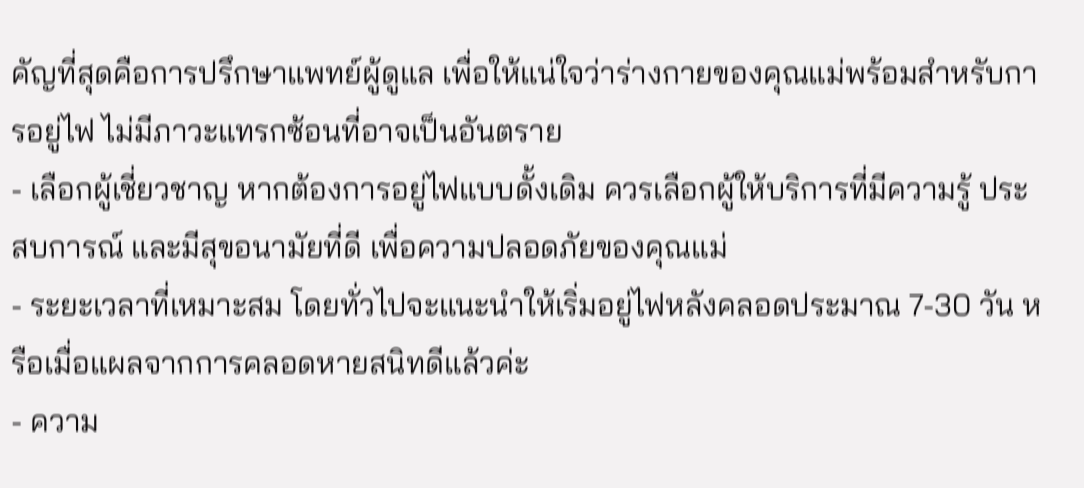คัญที่สุดคือการปรึกษาแพทย์ผู้ดูแล เพื่อให้แน่ใจว่าร่างกายของคุณแม่พร้อมสำหรับการอยู่ไฟ ไม่มีภาวะแทรกซ้อนที่อาจเป็นอันตราย
- เลือกผู้เชี่ยวชาญ หากต้องการอยู่ไฟแบบดั้งเดิม ควรเลือกผู้ให้บริการที่มีความรู้ ประสบการณ์ และมีสุขอนามัยที่ดี เพื่อความปลอดภัยของคุณแม่
- ระยะเวลาที่เหมาะสม โดยทั่วไปจะแนะนำให้เริ่มอยู่ไฟหลังคลอดประมาณ 7-30 วัน หรือเมื่อแผลจากการคลอดหายสนิทดีแล้วค่ะ
- ความ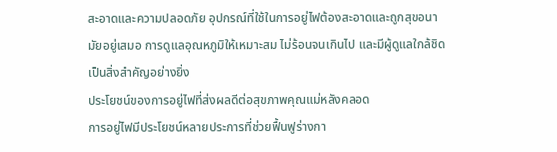สะอาดและความปลอดภัย อุปกรณ์ที่ใช้ในการอยู่ไฟต้องสะอาดและถูกสุขอนามัยอยู่เสมอ การดูแลอุณหภูมิให้เหมาะสม ไม่ร้อนจนเกินไป และมีผู้ดูแลใกล้ชิดเป็นสิ่งสำคัญอย่างยิ่ง
ประโยชน์ของการอยู่ไฟที่ส่งผลดีต่อสุขภาพคุณแม่หลังคลอด
การอยู่ไฟมีประโยชน์หลายประการที่ช่วยฟื้นฟูร่างกา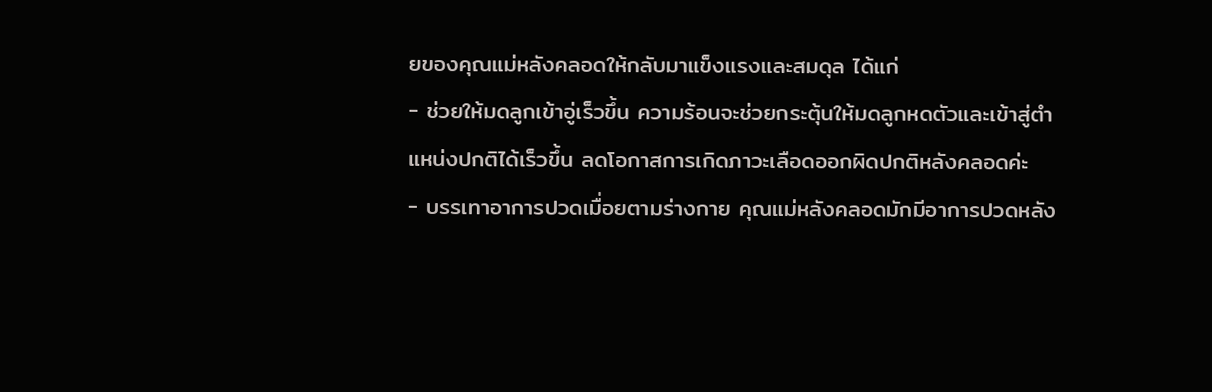ยของคุณแม่หลังคลอดให้กลับมาแข็งแรงและสมดุล ได้แก่
- ช่วยให้มดลูกเข้าอู่เร็วขึ้น ความร้อนจะช่วยกระตุ้นให้มดลูกหดตัวและเข้าสู่ตำแหน่งปกติได้เร็วขึ้น ลดโอกาสการเกิดภาวะเลือดออกผิดปกติหลังคลอดค่ะ
- บรรเทาอาการปวดเมื่อยตามร่างกาย คุณแม่หลังคลอดมักมีอาการปวดหลัง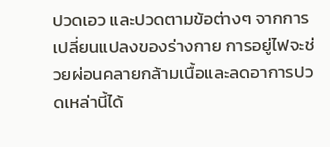ปวดเอว และปวดตามข้อต่างๆ จากการเปลี่ยนแปลงของร่างกาย การอยู่ไฟจะช่วยผ่อนคลายกล้ามเนื้อและลดอาการปวดเหล่านี้ได้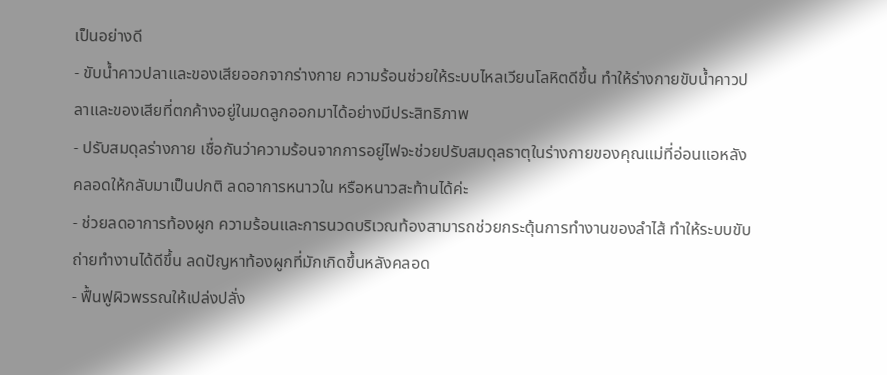เป็นอย่างดี
- ขับน้ำคาวปลาและของเสียออกจากร่างกาย ความร้อนช่วยให้ระบบไหลเวียนโลหิตดีขึ้น ทำให้ร่างกายขับน้ำคาวปลาและของเสียที่ตกค้างอยู่ในมดลูกออกมาได้อย่างมีประสิทธิภาพ
- ปรับสมดุลร่างกาย เชื่อกันว่าความร้อนจากการอยู่ไฟจะช่วยปรับสมดุลธาตุในร่างกายของคุณแม่ที่อ่อนแอหลังคลอดให้กลับมาเป็นปกติ ลดอาการหนาวใน หรือหนาวสะท้านได้ค่ะ
- ช่วยลดอาการท้องผูก ความร้อนและการนวดบริเวณท้องสามารถช่วยกระตุ้นการทำงานของลำไส้ ทำให้ระบบขับถ่ายทำงานได้ดีขึ้น ลดปัญหาท้องผูกที่มักเกิดขึ้นหลังคลอด
- ฟื้นฟูผิวพรรณให้เปล่งปลั่ง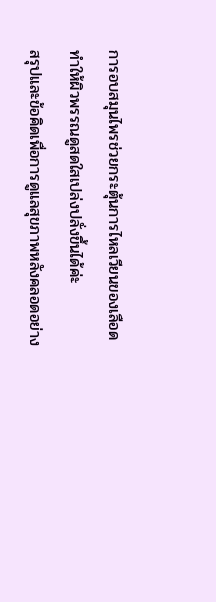การอบสมุนไพรช่วยกระตุ้นการไหลเวียนของเลือด ทำให้ผิวพรรณดูสดใสเปล่งปลั่งขึ้นได้ค่ะ
สรุปและข้อคิดเพื่อการดูแลสุขภาพหลังคลอดอย่าง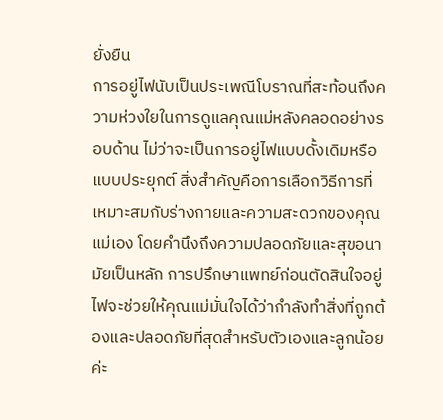ยั่งยืน
การอยู่ไฟนับเป็นประเพณีโบราณที่สะท้อนถึงความห่วงใยในการดูแลคุณแม่หลังคลอดอย่างรอบด้าน ไม่ว่าจะเป็นการอยู่ไฟแบบดั้งเดิมหรือแบบประยุกต์ สิ่งสำคัญคือการเลือกวิธีการที่เหมาะสมกับร่างกายและความสะดวกของคุณแม่เอง โดยคำนึงถึงความปลอดภัยและสุขอนามัยเป็นหลัก การปรึกษาแพทย์ก่อนตัดสินใจอยู่ไฟจะช่วยให้คุณแม่มั่นใจได้ว่ากำลังทำสิ่งที่ถูกต้องและปลอดภัยที่สุดสำหรับตัวเองและลูกน้อยค่ะ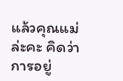แล้วคุณแม่ล่ะคะ คิดว่าการอยู่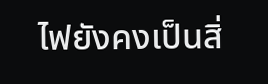ไฟยังคงเป็นสิ่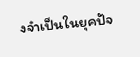งจำเป็นในยุคปัจ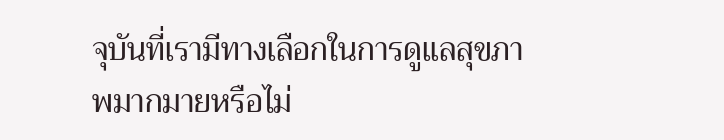จุบันที่เรามีทางเลือกในการดูแลสุขภาพมากมายหรือไม่